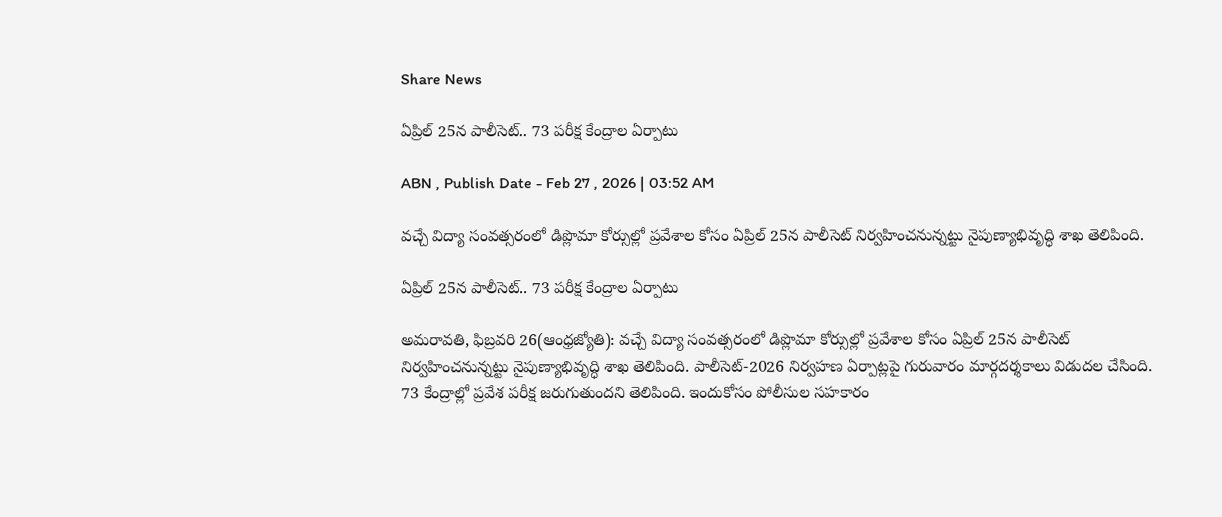Share News

ఏప్రిల్‌ 25న పాలీసెట్‌.. 73 పరీక్ష కేంద్రాల ఏర్పాటు

ABN , Publish Date - Feb 27 , 2026 | 03:52 AM

వచ్చే విద్యా సంవత్సరంలో డిప్లొమా కోర్సుల్లో ప్రవేశాల కోసం ఏప్రిల్‌ 25న పాలీసెట్‌ నిర్వహించనున్నట్టు నైపుణ్యాభివృద్ధి శాఖ తెలిపింది.

ఏప్రిల్‌ 25న పాలీసెట్‌.. 73 పరీక్ష కేంద్రాల ఏర్పాటు

అమరావతి, ఫిబ్రవరి 26(ఆంధ్రజ్యోతి): వచ్చే విద్యా సంవత్సరంలో డిప్లొమా కోర్సుల్లో ప్రవేశాల కోసం ఏప్రిల్‌ 25న పాలీసెట్‌ నిర్వహించనున్నట్టు నైపుణ్యాభివృద్ధి శాఖ తెలిపింది. పాలీసెట్‌-2026 నిర్వహణ ఏర్పాట్లపై గురువారం మార్గదర్శకాలు విడుదల చేసింది. 73 కేంద్రాల్లో ప్రవేశ పరీక్ష జరుగుతుందని తెలిపింది. ఇందుకోసం పోలీసుల సహకారం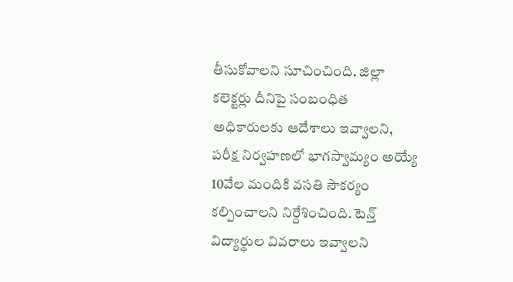తీసుకోవాలని సూచించింది. జిల్లా కలెక్టర్లు దీనిపై సంబంధిత అధికారులకు ఆదేశాలు ఇవ్వాలని, పరీక్ష నిర్వహణలో భాగస్వామ్యం అయ్యే 10వేల మందికి వసతి సౌకర్యం కల్పించాలని నిర్దేశించింది. టెన్త్‌ విద్యార్థుల వివరాలు ఇవ్వాలని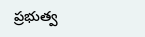ప్రభుత్వ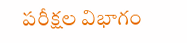పరీక్షల విభాగం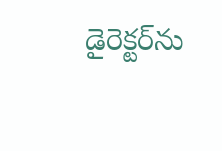డైరెక్టర్‌ను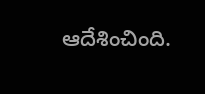ఆదేశించింది.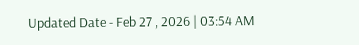Updated Date - Feb 27 , 2026 | 03:54 AM